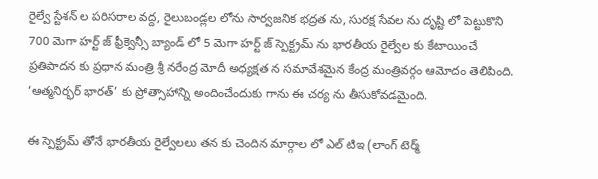రైల్వే స్టేశన్ ల పరిసరాల వద్ద, రైలుబండ్లల లోను సార్వజనిక భద్రత ను, సురక్ష సేవల ను దృష్టి లో పెట్టుకొని 700 మెగా హర్ట్ జ్ ఫ్రీక్వెన్సీ బ్యాండ్ లో 5 మెగా హర్ట్ జ్ స్పెక్ట్రమ్ ను భారతీయ రైల్వేల కు కేటాయించే ప్రతిపాదన కు ప్రధాన మంత్రి శ్రీ నరేంద్ర మోదీ అధ్యక్షత న సమావేశమైన కేంద్ర మంత్రివర్గం ఆమోదం తెలిపింది.  ‘ఆత్మనిర్భర్ భారత్’ కు ప్రోత్సాహాన్ని అందించేందుకు గాను ఈ చర్య ను తీసుకోవడమైంది.

ఈ స్పెక్ట్రమ్ తోనే భారతీయ రైల్వేలలు తన కు చెందిన మార్గాల లో ఎల్ టిఇ (లాంగ్ టెర్మ్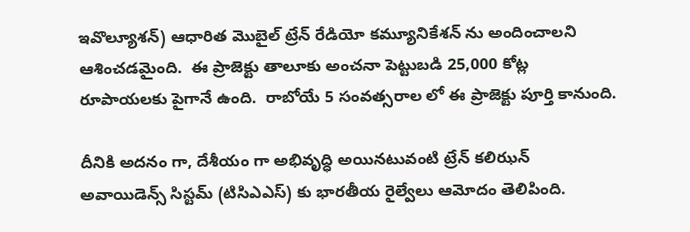ఇవొల్యూశన్) ఆధారిత మొబైల్ ట్రేన్ రేడియో కమ్యూనికేశన్ ను అందించాలని ఆశించడమైంది.  ఈ ప్రాజెక్టు తాలూకు అంచనా పెట్టుబడి 25,000 కోట్ల రూపాయలకు పైగానే ఉంది.  రాబోయే 5 సంవత్సరాల లో ఈ ప్రాజెక్టు పూర్తి కానుంది.

దీనికి అదనం గా, దేశీయం గా అభివృద్ధి అయినటువంటి ట్రేన్ కలిఝన్ అవాయిడెన్స్ సిస్టమ్ (టిసిఎఎస్) కు భారతీయ రైల్వేలు ఆమోదం తెలిపింది.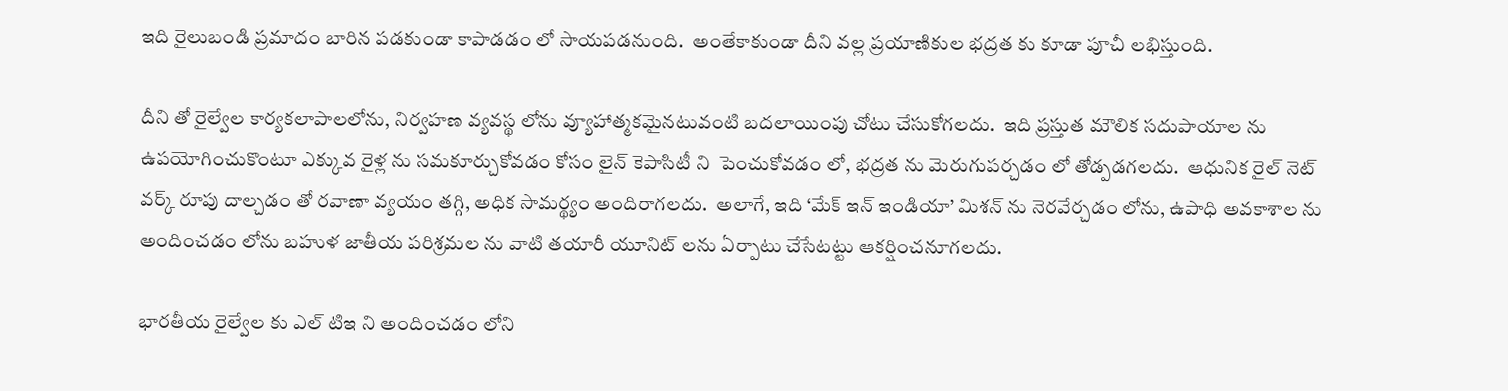ఇది రైలుబండి ప్రమాదం బారిన పడకుండా కాపాడడం లో సాయపడనుంది.  అంతేకాకుండా దీని వల్ల ప్రయాణికుల భద్రత కు కూడా పూచీ లభిస్తుంది.

దీని తో రైల్వేల కార్యకలాపాలలోను, నిర్వహణ వ్యవస్థ లోను వ్యూహాత్మకమైనటువంటి బదలాయింపు చోటు చేసుకోగలదు.  ఇది ప్రస్తుత మౌలిక సదుపాయాల ను ఉపయోగించుకొంటూ ఎక్కువ రైళ్ల ను సమకూర్చుకోవడం కోసం లైన్ కెపాసిటీ ని  పెంచుకోవడం లో, భద్రత ను మెరుగుపర్చడం లో తోడ్పడగలదు.  ఆధునిక రైల్ నెట్ వర్క్ రూపు దాల్చడం తో రవాణా వ్యయం తగ్గి, అధిక సామర్థ్యం అందిరాగలదు.  అలాగే, ఇది ‘మేక్ ఇన్ ఇండియా’ మిశన్ ను నెరవేర్చడం లోను, ఉపాధి అవకాశాల ను అందించడం లోను బహుళ జాతీయ పరిశ్రమల ను వాటి తయారీ యూనిట్ లను ఏర్పాటు చేసేటట్టు ఆకర్షించనూగలదు.

భారతీయ రైల్వేల కు ఎల్ టిఇ ని అందించడం లోని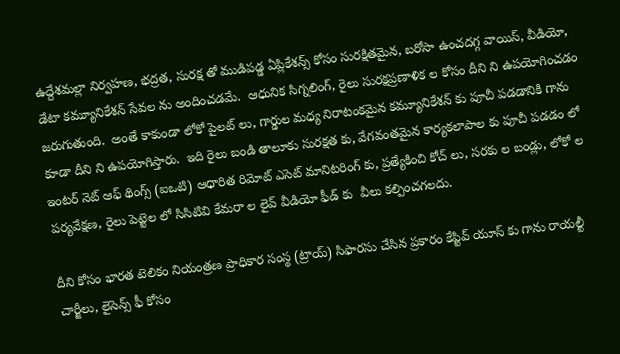ఉద్దేశమల్లా నిర్వహణ, భద్రత, సురక్ష తో ముడిపడ్డ ఏప్లికేశన్స్ కోసం సురక్షితమైన, బరోసా ఉంచదగ్గ వాయిస్, వీడియో, డేటా కమ్యూనికేశన్ సేవల ను అందించడమే.  ఆధునిక సిగ్నలింగ్, రైలు సురక్షప్రణాళిక ల కోసం దీని ని ఉపయోగించడం జరుగుతుంది.  అంతే కాకుండా లోకో పైలట్ లు, గార్డుల మధ్య నిరాటంకమైన కమ్యూనికేశన్ కు పూచీ పడడానికి గాను కూడా దీని ని ఉపయోగిస్తారు.  ఇది రైలు బండి తాలూకు సురక్షత కు, వేగవంతమైన కార్యకలాపాల కు పూచీ పడడం లో ఇంటర్ నెట్ ఆఫ్ థింగ్స్ (ఐఒటి) ఆధారిత రిమోట్ ఎసెట్ మానిటరింగ్ కు, ప్రత్యేకించి కోచ్ లు, సరకు ల బండ్లు, లోకో ల పర్యవేక్షణ, రైలు పెట్టెల లో సిసిటివి కేమరా ల లైవ్ వీడియో ఫీడ్ కు  వీలు కల్పించగలదు.

దీని కోసం భారత టెలికం నియంత్రణ ప్రాధికార సంస్థ (ట్రాయ్) సిఫారసు చేసిన ప్రకారం కేప్టివ్ యూస్ కు గాను రాయల్టీ చార్జీలు, లైసెన్స్ ఫీ కోసం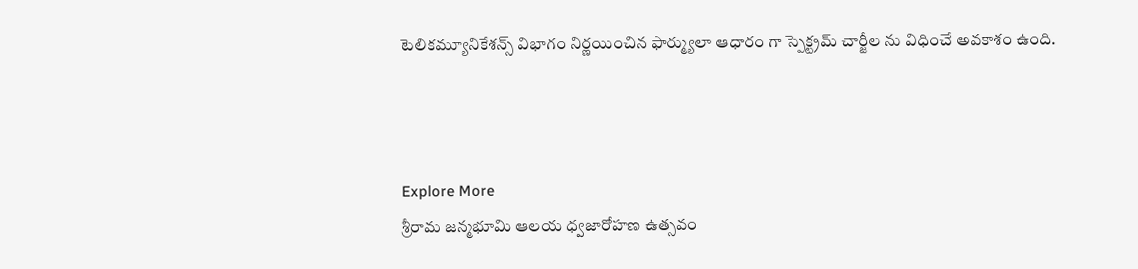టెలికమ్యూనికేశన్స్ విభాగం నిర్ణయించిన ఫార్మ్యులా ఆధారం గా స్పెక్ట్రమ్ చార్జీల ను విధించే అవకాశం ఉంది.



Explore More
శ్రీరామ జన్మభూమి ఆలయ ధ్వజారోహణ ఉత్సవం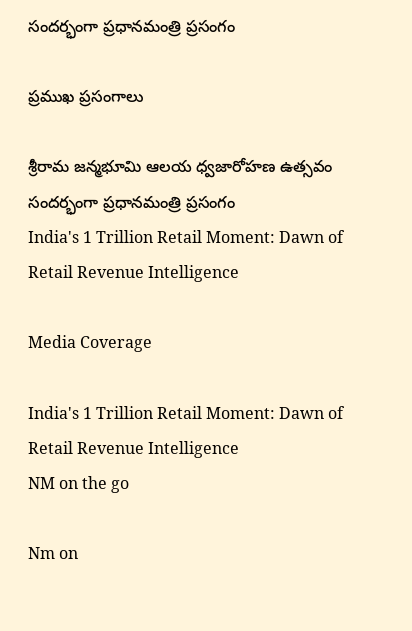సందర్భంగా ప్రధానమంత్రి ప్రసంగం

ప్రముఖ ప్రసంగాలు

శ్రీరామ జన్మభూమి ఆలయ ధ్వజారోహణ ఉత్సవం సందర్భంగా ప్రధానమంత్రి ప్రసంగం
India's 1 Trillion Retail Moment: Dawn of Retail Revenue Intelligence

Media Coverage

India's 1 Trillion Retail Moment: Dawn of Retail Revenue Intelligence
NM on the go

Nm on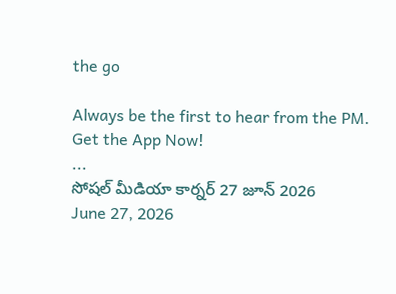the go

Always be the first to hear from the PM. Get the App Now!
...
సోషల్ మీడియా కార్నర్ 27 జూన్ 2026
June 27, 2026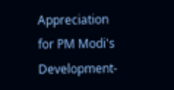Appreciation for PM Modi's Development-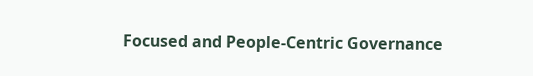Focused and People-Centric Governance